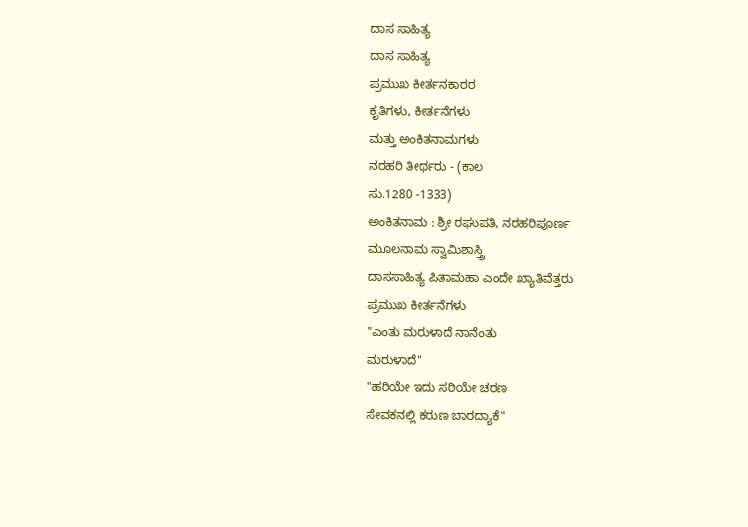ದಾಸ ಸಾಹಿತ್ಯ
ದಾಸ ಸಾಹಿತ್ಯ
ಪ್ರಮುಖ ಕೀರ್ತನಕಾರರ
ಕೃತಿಗಳು, ಕೀರ್ತನೆಗಳು
ಮತ್ತು ಅಂಕಿತನಾಮಗಳು
ನರಹರಿ ತೀರ್ಥರು - (ಕಾಲ
ಸು.1280 -1333)
ಅಂಕಿತನಾಮ : ಶ್ರೀ ರಘುಪತಿ, ನರಹರಿಪೂರ್ಣ
ಮೂಲನಾಮ ಸ್ವಾಮಿಶಾಸ್ತ್ರಿ
ದಾಸಸಾಹಿತ್ಯ ಪಿತಾಮಹಾ ಎಂದೇ ಖ್ಯಾತಿವೆತ್ತರು
ಪ್ರಮುಖ ಕೀರ್ತನೆಗಳು
"ಎಂತು ಮರುಳಾದೆ ನಾನೆಂತು
ಮರುಳಾದೆ"
"ಹರಿಯೇ ಇದು ಸರಿಯೇ ಚರಣ
ಸೇವಕನಲ್ಲಿ ಕರುಣ ಬಾರದ್ಯಾಕೆ"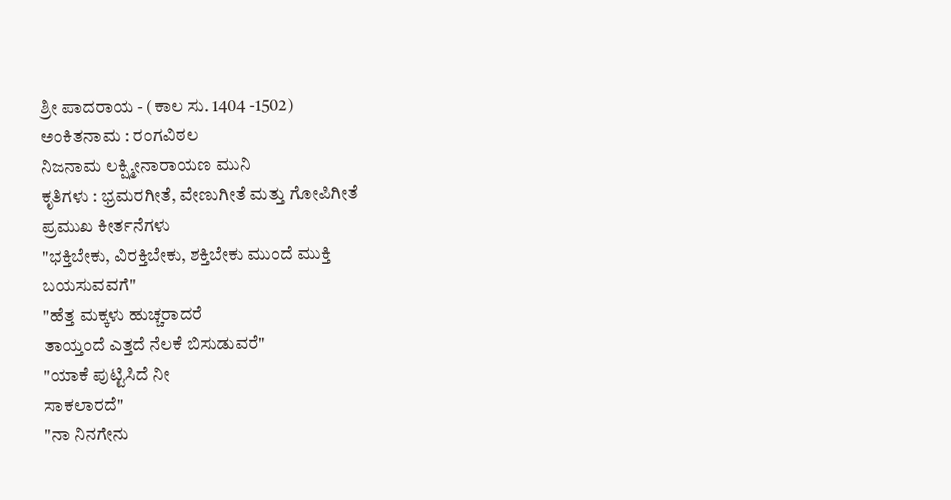ಶ್ರೀ ಪಾದರಾಯ - (ಕಾಲ ಸು. 1404 -1502)
ಅಂಕಿತನಾಮ : ರಂಗವಿಠಲ
ನಿಜನಾಮ ಲಕ್ಷ್ಮೀನಾರಾಯಣ ಮುನಿ
ಕೃತಿಗಳು : ಭ್ರಮರಗೀತೆ, ವೇಣುಗೀತೆ ಮತ್ತು ಗೋಪಿಗೀತೆ
ಪ್ರಮುಖ ಕೀರ್ತನೆಗಳು
"ಭಕ್ತಿಬೇಕು, ವಿರಕ್ತಿಬೇಕು, ಶಕ್ತಿಬೇಕು ಮುಂದೆ ಮುಕ್ತಿ
ಬಯಸುವವಗೆ"
"ಹೆತ್ತ ಮಕ್ಕಳು ಹುಚ್ಚರಾದರೆ
ತಾಯ್ತಂದೆ ಎತ್ತದೆ ನೆಲಕೆ ಬಿಸುಡುವರೆ"
"ಯಾಕೆ ಪುಟ್ಟಿಸಿದೆ ನೀ
ಸಾಕಲಾರದೆ"
"ನಾ ನಿನಗೇನು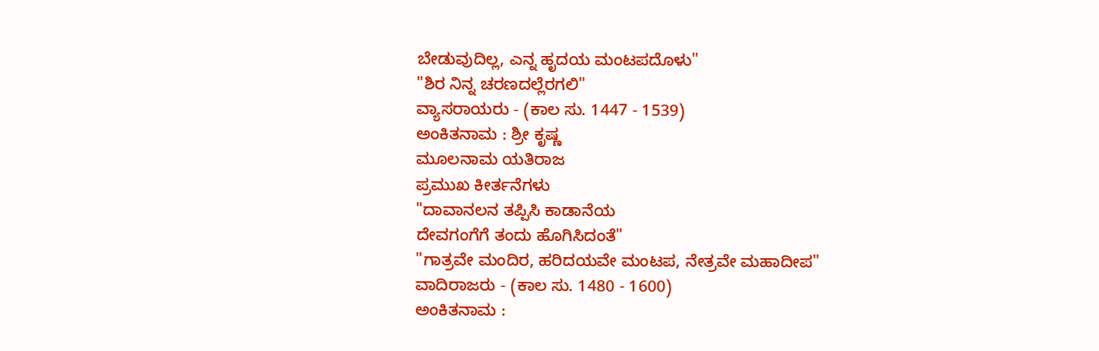ಬೇಡುವುದಿಲ್ಲ, ಎನ್ನ ಹೃದಯ ಮಂಟಪದೊಳು"
"ಶಿರ ನಿನ್ನ ಚರಣದಲ್ಲೆರಗಲಿ"
ವ್ಯಾಸರಾಯರು - (ಕಾಲ ಸು. 1447 - 1539)
ಅಂಕಿತನಾಮ : ಶ್ರೀ ಕೃಷ್ಣ
ಮೂಲನಾಮ ಯತಿರಾಜ
ಪ್ರಮುಖ ಕೀರ್ತನೆಗಳು
"ದಾವಾನಲನ ತಪ್ಪಿಸಿ ಕಾಡಾನೆಯ
ದೇವಗಂಗೆಗೆ ತಂದು ಹೊಗಿಸಿದಂತೆ"
"ಗಾತ್ರವೇ ಮಂದಿರ, ಹರಿದಯವೇ ಮಂಟಪ, ನೇತ್ರವೇ ಮಹಾದೀಪ"
ವಾದಿರಾಜರು - (ಕಾಲ ಸು. 1480 - 1600)
ಅಂಕಿತನಾಮ :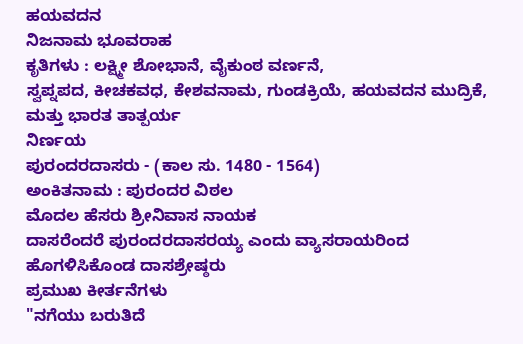ಹಯವದನ
ನಿಜನಾಮ ಭೂವರಾಹ
ಕೃತಿಗಳು : ಲಕ್ಷ್ಮೀ ಶೋಭಾನೆ, ವೈಕುಂಠ ವರ್ಣನೆ,
ಸ್ವಪ್ನಪದ, ಕೀಚಕವಧ, ಕೇಶವನಾಮ, ಗುಂಡಕ್ರಿಯೆ, ಹಯವದನ ಮುದ್ರಿಕೆ, ಮತ್ತು ಭಾರತ ತಾತ್ಪರ್ಯ
ನಿರ್ಣಯ
ಪುರಂದರದಾಸರು - (ಕಾಲ ಸು. 1480 - 1564)
ಅಂಕಿತನಾಮ : ಪುರಂದರ ವಿಠಲ
ಮೊದಲ ಹೆಸರು ಶ್ರೀನಿವಾಸ ನಾಯಕ
ದಾಸರೆಂದರೆ ಪುರಂದರದಾಸರಯ್ಯ ಎಂದು ವ್ಯಾಸರಾಯರಿಂದ
ಹೊಗಳಿಸಿಕೊಂಡ ದಾಸಶ್ರೇಷ್ಠರು
ಪ್ರಮುಖ ಕೀರ್ತನೆಗಳು
"ನಗೆಯು ಬರುತಿದೆ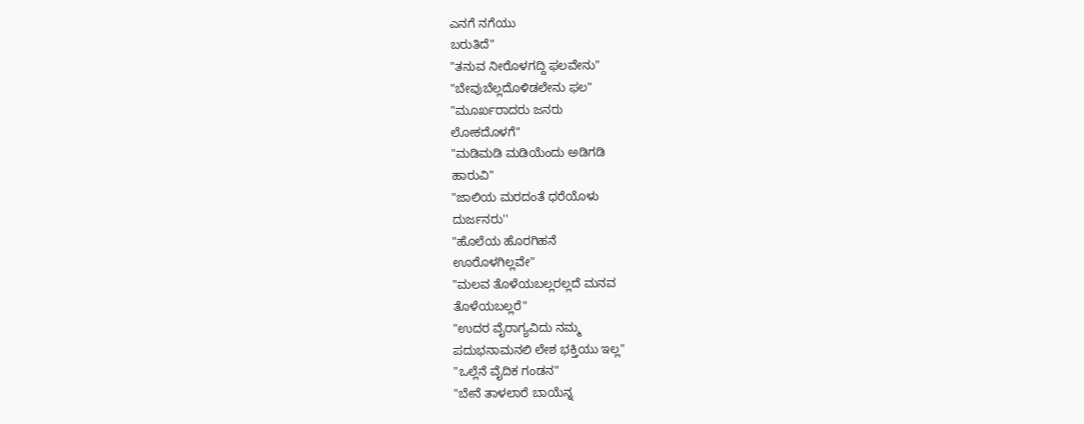ಎನಗೆ ನಗೆಯು
ಬರುತಿದೆ"
"ತನುವ ನೀರೊಳಗದ್ದಿ ಫಲವೇನು"
"ಬೇವುಬೆಲ್ಲದೊಳಿಡಲೇನು ಫಲ"
"ಮೂರ್ಖರಾದರು ಜನರು
ಲೋಕದೊಳಗೆ"
"ಮಡಿಮಡಿ ಮಡಿಯೆಂದು ಅಡಿಗಡಿ
ಹಾರುವಿ"
"ಜಾಲಿಯ ಮರದಂತೆ ಧರೆಯೊಳು
ದುರ್ಜನರು''
"ಹೊಲೆಯ ಹೊರಗಿಹನೆ
ಊರೊಳಗಿಲ್ಲವೇ"
"ಮಲವ ತೊಳೆಯಬಲ್ಲರಲ್ಲದೆ ಮನವ
ತೊಳೆಯಬಲ್ಲರೆ"
"ಉದರ ವೈರಾಗ್ಯವಿದು ನಮ್ಮ
ಪದುಭನಾಮನಲಿ ಲೇಶ ಭಕ್ತಿಯು ಇಲ್ಲ"
"ಒಲ್ಲೆನೆ ವೈದಿಕ ಗಂಡನ"
"ಬೇನೆ ತಾಳಲಾರೆ ಬಾಯೆನ್ನ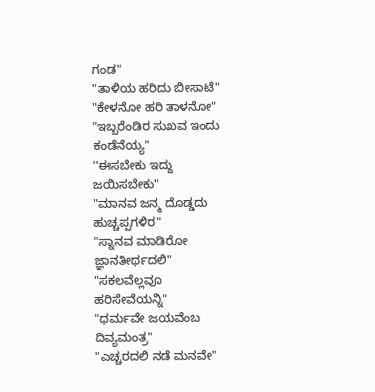ಗಂಡ"
"ತಾಳಿಯ ಹರಿದು ಬೀಸಾಟೆ"
"ಕೇಳನೋ ಹರಿ ತಾಳನೋ"
"ಇಬ್ಬರೆಂಡಿರ ಸುಖವ ಇಂದು
ಕಂಡೆನೆಯ್ಯ"
''ಈಸಬೇಕು ಇದ್ದು ಜಯಿಸಬೇಕು"
"ಮಾನವ ಜನ್ಮ ದೊಡ್ಡದು
ಹುಚ್ಚಪ್ಪಗಳಿರ"
"ಸ್ನಾನವ ಮಾಡಿರೋ
ಜ್ಞಾನತೀರ್ಥದಲಿ"
"ಸಕಲವೆಲ್ಲವೂ
ಹರಿಸೇವೆಯನ್ನಿ"
"ಧರ್ಮವೇ ಜಯವೆಂಬ
ದಿವ್ಯಮಂತ್ರ"
"ಎಚ್ಚರದಲಿ ನಡೆ ಮನವೇ"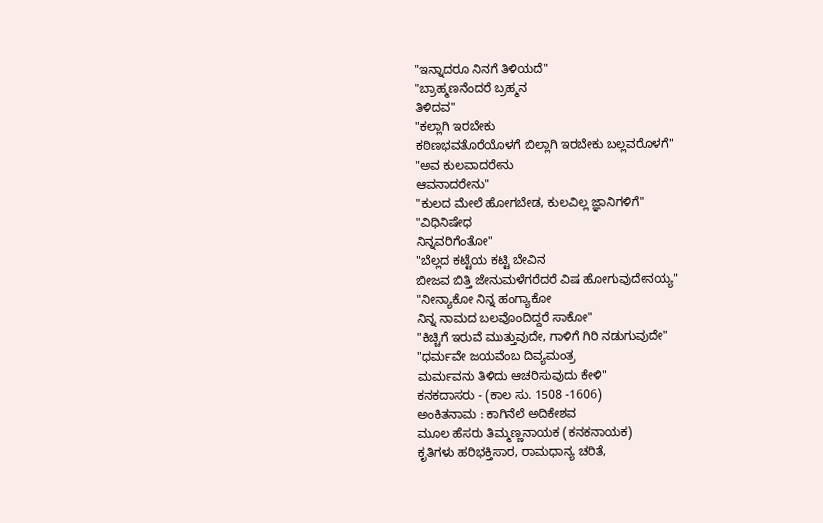"ಇನ್ನಾದರೂ ನಿನಗೆ ತಿಳಿಯದೆ"
"ಬ್ರಾಹ್ಮಣನೆಂದರೆ ಬ್ರಹ್ಮನ
ತಿಳಿದವ"
"ಕಲ್ಲಾಗಿ ಇರಬೇಕು
ಕಠಿಣಭವತೊರೆಯೊಳಗೆ ಬಿಲ್ಲಾಗಿ ಇರಬೇಕು ಬಲ್ಲವರೊಳಗೆ"
"ಅವ ಕುಲವಾದರೇನು
ಆವನಾದರೇನು"
"ಕುಲದ ಮೇಲೆ ಹೋಗಬೇಡ, ಕುಲವಿಲ್ಲ ಜ್ಞಾನಿಗಳಿಗೆ"
"ವಿಧಿನಿಷೇಧ
ನಿನ್ನವರಿಗೆಂತೋ"
"ಬೆಲ್ಲದ ಕಟ್ಟೆಯ ಕಟ್ಟಿ ಬೇವಿನ
ಬೀಜವ ಬಿತ್ತಿ ಜೇನುಮಳೆಗರೆದರೆ ವಿಷ ಹೋಗುವುದೇನಯ್ಯ"
"ನೀನ್ಯಾಕೋ ನಿನ್ನ ಹಂಗ್ಯಾಕೋ
ನಿನ್ನ ನಾಮದ ಬಲವೊಂದಿದ್ದರೆ ಸಾಕೋ"
"ಕಿಚ್ಚಿಗೆ ಇರುವೆ ಮುತ್ತುವುದೇ, ಗಾಳಿಗೆ ಗಿರಿ ನಡುಗುವುದೇ"
"ಧರ್ಮವೇ ಜಯವೆಂಬ ದಿವ್ಯಮಂತ್ರ
ಮರ್ಮವನು ತಿಳಿದು ಆಚರಿಸುವುದು ಕೇಳಿ"
ಕನಕದಾಸರು - (ಕಾಲ ಸು. 1508 -1606)
ಅಂಕಿತನಾಮ : ಕಾಗಿನೆಲೆ ಅದಿಕೇಶವ
ಮೂಲ ಹೆಸರು ತಿಮ್ಮಣ್ಣನಾಯಕ (ಕನಕನಾಯಕ)
ಕೃತಿಗಳು ಹರಿಭಕ್ತಿಸಾರ, ರಾಮಧಾನ್ಯ ಚರಿತೆ,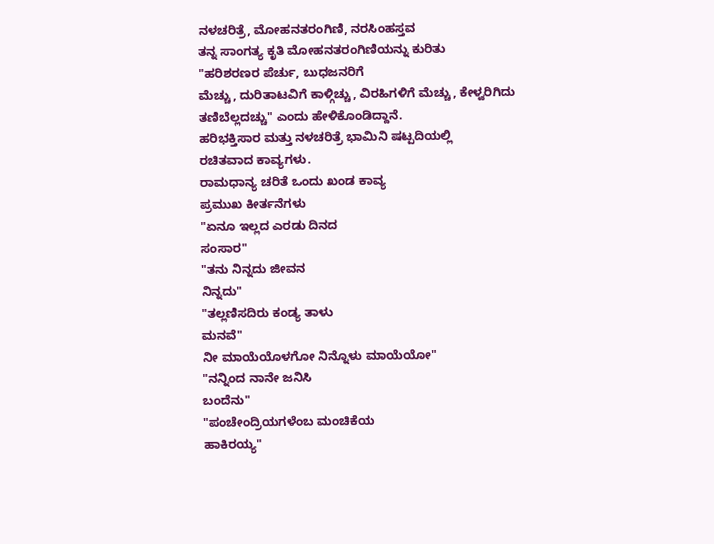ನಳಚರಿತ್ರೆ, ಮೋಹನತರಂಗಿಣಿ, ನರಸಿಂಹಸ್ತವ
ತನ್ನ ಸಾಂಗತ್ಯ ಕೃತಿ ಮೋಹನತರಂಗಿಣಿಯನ್ನು ಕುರಿತು
"ಹರಿಶರಣರ ಪೆರ್ಚು, ಬುಧಜನರಿಗೆ
ಮೆಚ್ಚು, ದುರಿತಾಟವಿಗೆ ಕಾಳ್ಗಿಚ್ಚು, ವಿರಹಿಗಳಿಗೆ ಮೆಚ್ಚು, ಕೇಳ್ವರಿಗಿದು
ತಣಿಬೆಲ್ಲದಚ್ಚು" ಎಂದು ಹೇಳಿಕೊಂಡಿದ್ದಾನೆ.
ಹರಿಭಕ್ತಿಸಾರ ಮತ್ತು ನಳಚರಿತ್ರೆ ಭಾಮಿನಿ ಷಟ್ಪದಿಯಲ್ಲಿ
ರಚಿತವಾದ ಕಾವ್ಯಗಳು.
ರಾಮಧಾನ್ಯ ಚರಿತೆ ಒಂದು ಖಂಡ ಕಾವ್ಯ
ಪ್ರಮುಖ ಕೀರ್ತನೆಗಳು
"ಏನೂ ಇಲ್ಲದ ಎರಡು ದಿನದ
ಸಂಸಾರ"
"ತನು ನಿನ್ನದು ಜೀವನ
ನಿನ್ನದು"
"ತಲ್ಲಣಿಸದಿರು ಕಂಡ್ಯ ತಾಳು
ಮನವೆ"
ನೀ ಮಾಯೆಯೊಳಗೋ ನಿನ್ನೊಳು ಮಾಯೆಯೋ"
"ನನ್ನಿಂದ ನಾನೇ ಜನಿಸಿ
ಬಂದೆನು"
"ಪಂಚೇಂದ್ರಿಯಗಳೆಂಬ ಮಂಚಿಕೆಯ
ಹಾಕಿರಯ್ಯ"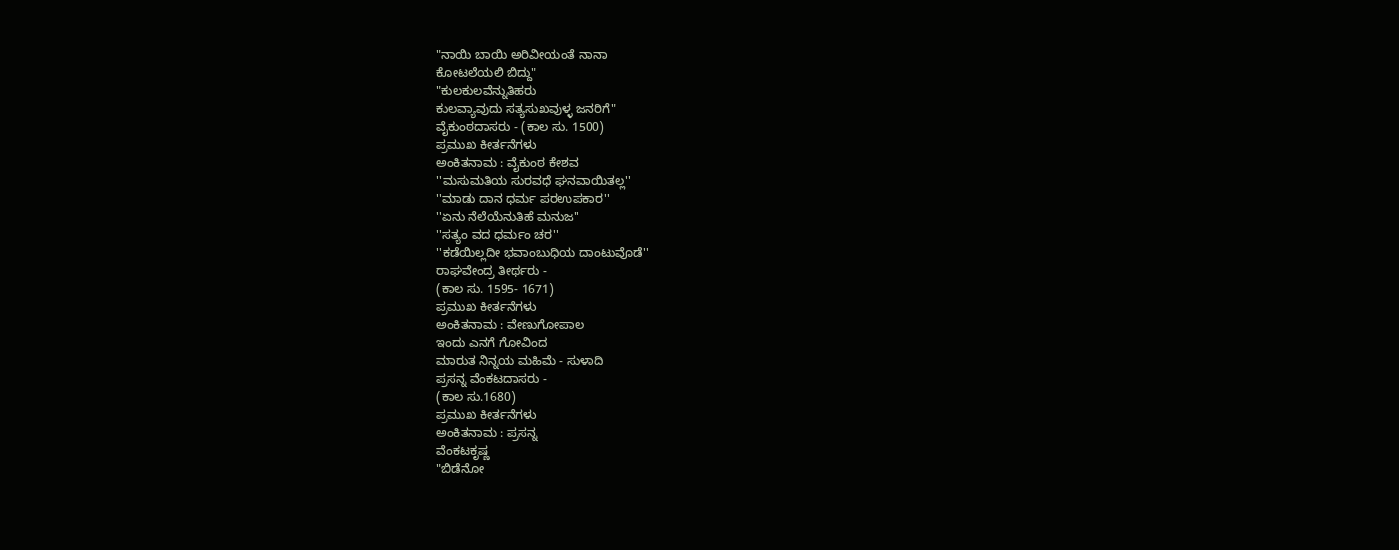"ನಾಯಿ ಬಾಯಿ ಅರಿವೀಯಂತೆ ನಾನಾ
ಕೋಟಲೆಯಲಿ ಬಿದ್ದು"
"ಕುಲಕುಲವೆನ್ನುತಿಹರು
ಕುಲವ್ಯಾವುದು ಸತ್ಯಸುಖವುಳ್ಳ ಜನರಿಗೆ"
ವೈಕುಂಠದಾಸರು - (ಕಾಲ ಸು. 1500)
ಪ್ರಮುಖ ಕೀರ್ತನೆಗಳು
ಅಂಕಿತನಾಮ : ವೈಕುಂಠ ಕೇಶವ
''ಮಸುಮತಿಯ ಸುರವಧೆ ಘನವಾಯಿತಲ್ಲ''
''ಮಾಡು ದಾನ ಧರ್ಮ ಪರಉಪಕಾರ''
''ಏನು ನೆಲೆಯೆನುತಿಹೆ ಮನುಜ''
''ಸತ್ಯಂ ವದ ಧರ್ಮಂ ಚರ''
''ಕಡೆಯಿಲ್ಲದೀ ಭವಾಂಬುಧಿಯ ದಾಂಟುವೊಡೆ''
ರಾಘವೇಂದ್ರ ತೀರ್ಥರು -
(ಕಾಲ ಸು. 1595- 1671)
ಪ್ರಮುಖ ಕೀರ್ತನೆಗಳು
ಅಂಕಿತನಾಮ : ವೇಣುಗೋಪಾಲ
ಇಂದು ಎನಗೆ ಗೋವಿಂದ
ಮಾರುತ ನಿನ್ನಯ ಮಹಿಮೆ - ಸುಳಾದಿ
ಪ್ರಸನ್ನ ವೆಂಕಟದಾಸರು -
(ಕಾಲ ಸು.1680)
ಪ್ರಮುಖ ಕೀರ್ತನೆಗಳು
ಅಂಕಿತನಾಮ : ಪ್ರಸನ್ನ
ವೆಂಕಟಕೃಷ್ಣ
"ಬಿಡೆನೋ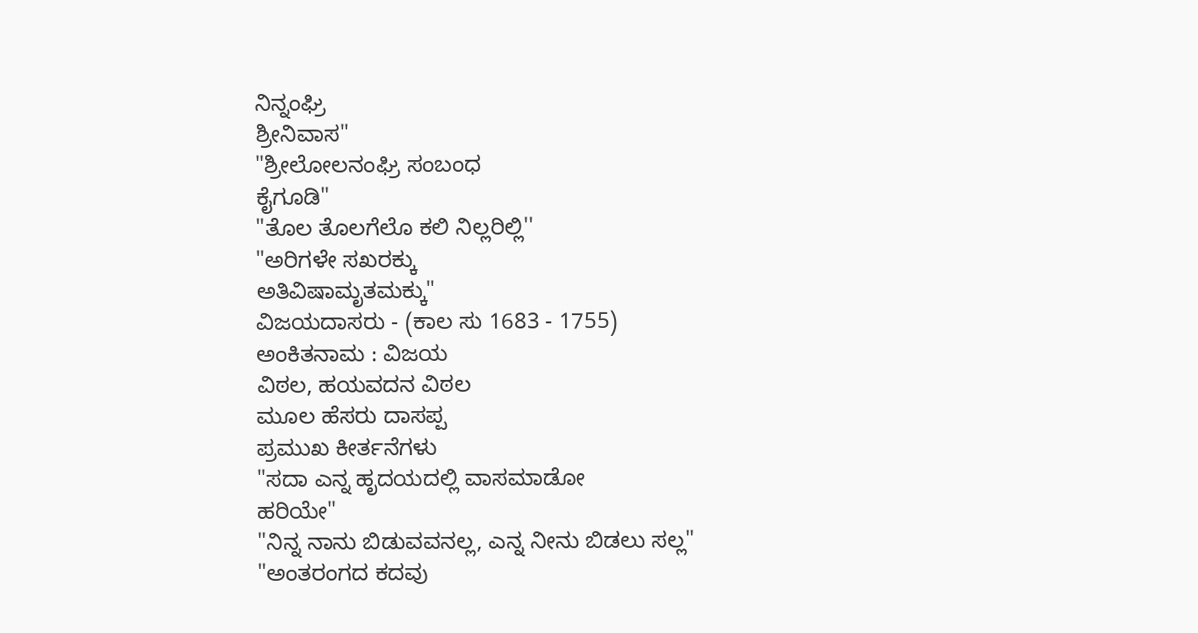ನಿನ್ನಂಘ್ರಿ
ಶ್ರೀನಿವಾಸ"
"ಶ್ರೀಲೋಲನಂಘ್ರಿ ಸಂಬಂಧ
ಕೈಗೂಡಿ"
"ತೊಲ ತೊಲಗೆಲೊ ಕಲಿ ನಿಲ್ಲರಿಲ್ಲಿ''
"ಅರಿಗಳೇ ಸಖರಕ್ಕು
ಅತಿವಿಷಾಮೃತಮಕ್ಕು"
ವಿಜಯದಾಸರು - (ಕಾಲ ಸು 1683 - 1755)
ಅಂಕಿತನಾಮ : ವಿಜಯ
ವಿಠಲ, ಹಯವದನ ವಿಠಲ
ಮೂಲ ಹೆಸರು ದಾಸಪ್ಪ
ಪ್ರಮುಖ ಕೀರ್ತನೆಗಳು
"ಸದಾ ಎನ್ನ ಹೃದಯದಲ್ಲಿ ವಾಸಮಾಡೋ
ಹರಿಯೇ"
"ನಿನ್ನ ನಾನು ಬಿಡುವವನಲ್ಲ, ಎನ್ನ ನೀನು ಬಿಡಲು ಸಲ್ಲ"
"ಅಂತರಂಗದ ಕದವು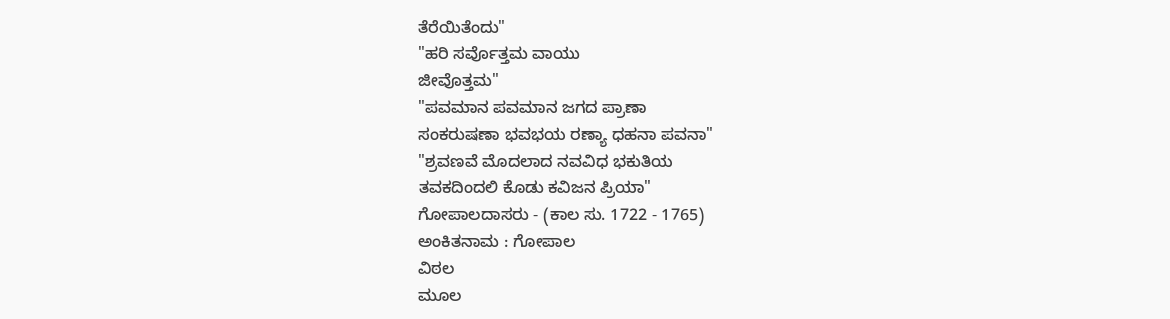ತೆರೆಯಿತೆಂದು"
"ಹರಿ ಸರ್ವೊತ್ತಮ ವಾಯು
ಜೀವೊತ್ತಮ"
"ಪವಮಾನ ಪವಮಾನ ಜಗದ ಪ್ರಾಣಾ
ಸಂಕರುಷಣಾ ಭವಭಯ ರಣ್ಯಾ ಧಹನಾ ಪವನಾ"
"ಶ್ರವಣವೆ ಮೊದಲಾದ ನವವಿಧ ಭಕುತಿಯ
ತವಕದಿಂದಲಿ ಕೊಡು ಕವಿಜನ ಪ್ರಿಯಾ"
ಗೋಪಾಲದಾಸರು - (ಕಾಲ ಸು. 1722 - 1765)
ಅಂಕಿತನಾಮ : ಗೋಪಾಲ
ವಿಠಲ
ಮೂಲ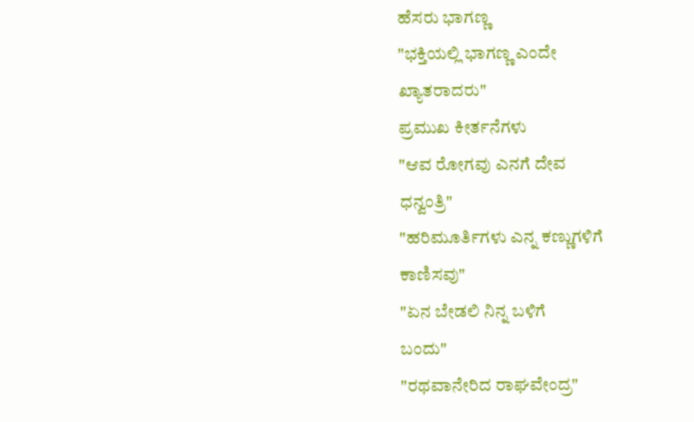ಹೆಸರು ಭಾಗಣ್ಣ
"ಭಕ್ತಿಯಲ್ಲಿ ಭಾಗಣ್ಣ ಎಂದೇ
ಖ್ಯಾತರಾದರು"
ಪ್ರಮುಖ ಕೀರ್ತನೆಗಳು
"ಆವ ರೋಗವು ಎನಗೆ ದೇವ
ಧನ್ವಂತ್ರಿ"
"ಹರಿಮೂರ್ತಿಗಳು ಎನ್ನ ಕಣ್ಣುಗಳಿಗೆ
ಕಾಣಿಸವು"
"ಏನ ಬೇಡಲಿ ನಿನ್ನ ಬಳಿಗೆ
ಬಂದು"
"ರಥವಾನೇರಿದ ರಾಘವೇಂದ್ರ"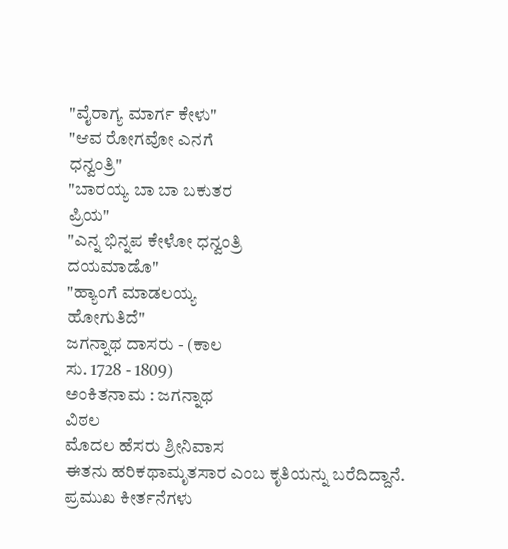"ವೈರಾಗ್ಯ ಮಾರ್ಗ ಕೇಳು"
"ಆವ ರೋಗವೋ ಎನಗೆ
ಧನ್ವಂತ್ರಿ"
"ಬಾರಯ್ಯ ಬಾ ಬಾ ಬಕುತರ
ಪ್ರಿಯ"
"ಎನ್ನ ಭಿನ್ನಪ ಕೇಳೋ ಧನ್ವಂತ್ರಿ
ದಯಮಾಡೊ"
"ಹ್ಯಾಂಗೆ ಮಾಡಲಯ್ಯ
ಹೋಗುತಿದೆ"
ಜಗನ್ನಾಥ ದಾಸರು - (ಕಾಲ
ಸು. 1728 - 1809)
ಅಂಕಿತನಾಮ : ಜಗನ್ನಾಥ
ವಿಠಲ
ಮೊದಲ ಹೆಸರು ಶ್ರೀನಿವಾಸ
ಈತನು ಹರಿಕಥಾಮೃತಸಾರ ಎಂಬ ಕೃತಿಯನ್ನು ಬರೆದಿದ್ದಾನೆ.
ಪ್ರಮುಖ ಕೀರ್ತನೆಗಳು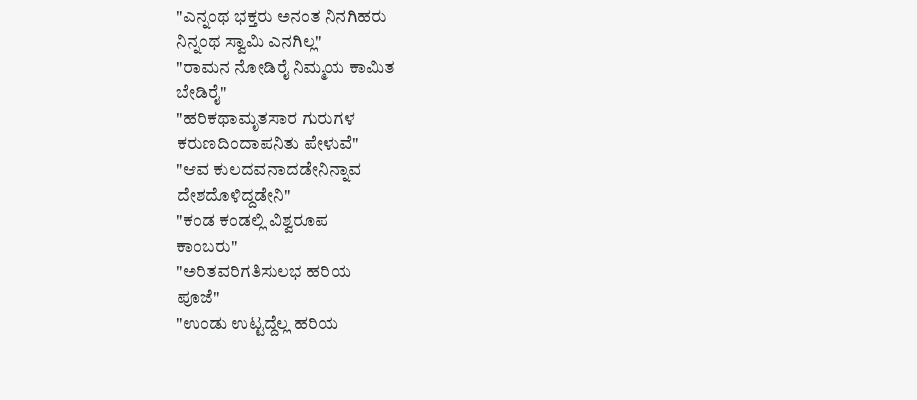"ಎನ್ನಂಥ ಭಕ್ತರು ಅನಂತ ನಿನಗಿಹರು
ನಿನ್ನಂಥ ಸ್ವಾಮಿ ಎನಗಿಲ್ಲ"
"ರಾಮನ ನೋಡಿರೈ ನಿಮ್ಮಯ ಕಾಮಿತ
ಬೇಡಿರೈ"
"ಹರಿಕಥಾಮೃತಸಾರ ಗುರುಗಳ
ಕರುಣದಿಂದಾಪನಿತು ಪೇಳುವೆ"
"ಆವ ಕುಲದವನಾದಡೇನಿನ್ನಾವ
ದೇಶದೊಳಿದ್ದಡೇನಿ"
"ಕಂಡ ಕಂಡಲ್ಲಿ ವಿಶ್ವರೂಪ
ಕಾಂಬರು"
"ಅರಿತವರಿಗತಿಸುಲಭ ಹರಿಯ
ಪೂಜೆ"
"ಉಂಡು ಉಟ್ಟದ್ದೆಲ್ಲ ಹರಿಯ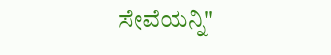ಸೇವೆಯನ್ನಿ"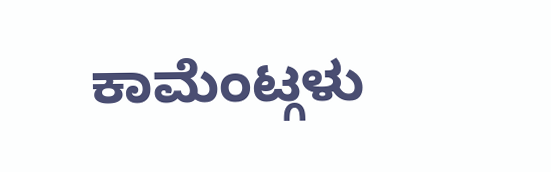ಕಾಮೆಂಟ್ಗಳು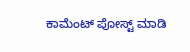ಕಾಮೆಂಟ್ ಪೋಸ್ಟ್ ಮಾಡಿ